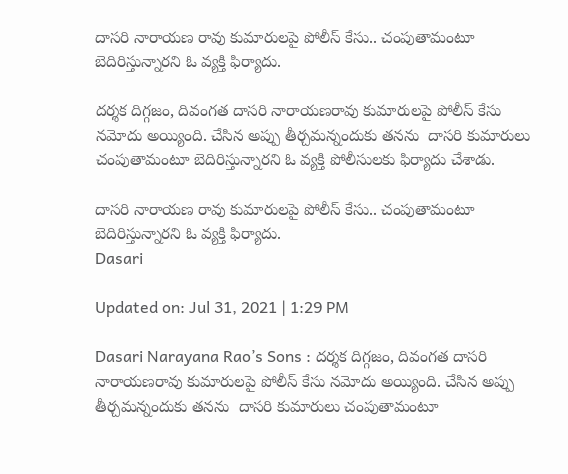దాసరి నారాయణ రావు కుమారులపై పోలీస్ కేసు.. చంపుతామంటూ బెదిరిస్తున్నారని ఓ వ్యక్తి ఫిర్యాదు.

దర్శక దిగ్గజం, దివంగత దాసరి నారాయణరావు కుమారులపై పోలీస్ కేసు నమోదు అయ్యింది. చేసిన అప్పు తీర్చమన్నందుకు తనను  దాసరి కుమారులు చంపుతామంటూ బెదిరిస్తున్నారని ఓ వ్యక్తి పోలీసులకు ఫిర్యాదు చేశాడు.

దాసరి నారాయణ రావు కుమారులపై పోలీస్ కేసు.. చంపుతామంటూ బెదిరిస్తున్నారని ఓ వ్యక్తి ఫిర్యాదు.
Dasari

Updated on: Jul 31, 2021 | 1:29 PM

Dasari Narayana Rao’s Sons : దర్శక దిగ్గజం, దివంగత దాసరి నారాయణరావు కుమారులపై పోలీస్ కేసు నమోదు అయ్యింది. చేసిన అప్పు తీర్చమన్నందుకు తనను  దాసరి కుమారులు చంపుతామంటూ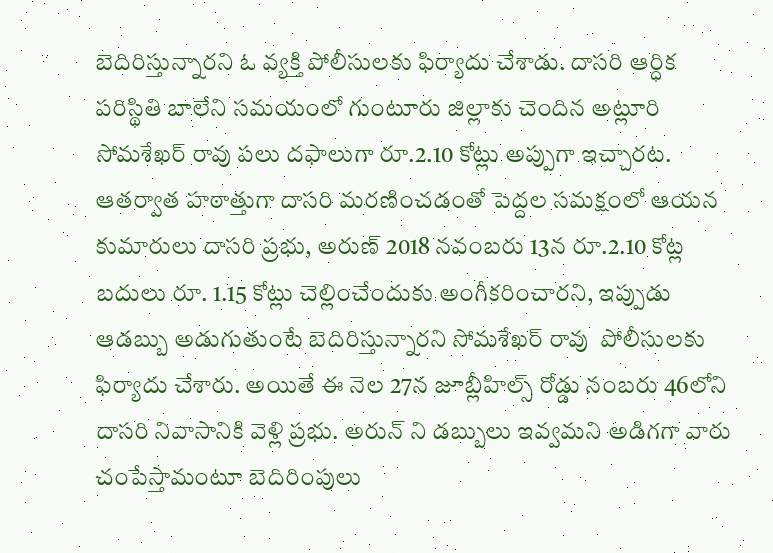బెదిరిస్తున్నారని ఓ వ్యక్తి పోలీసులకు ఫిర్యాదు చేశాడు. దాసరి ఆర్ధిక పరిస్థితి బాలేని సమయంలో గుంటూరు జిల్లాకు చెందిన అట్లూరి సోమశేఖర్ రావు పలు దఫాలుగా రూ.2.10 కోట్లు అప్పుగా ఇచ్చారట. ఆతర్వాత హఠాత్తుగా దాసరి మరణించడంతో పెద్దల సమక్షంలో ఆయన కుమారులు దాసరి ప్రభు, అరుణ్ 2018 నవంబరు 13న రూ.2.10 కోట్ల బదులు రూ. 1.15 కోట్లు చెల్లించేందుకు అంగీకరించారని, ఇప్పుడు ఆడబ్బు అడుగుతుంటే బెదిరిస్తున్నారని సోమశేఖర్ రావు  పోలీసులకు ఫిర్యాదు చేశారు. అయితే ఈ నెల 27న జూబ్లీహిల్స్ రోడ్డు నంబరు 46లోని దాసరి నివాసానికి వెళ్లి ప్రభు. అరున్ ని డబ్బులు ఇవ్వమని అడిగగా వారు చంపేస్తామంటూ బెదిరింపులు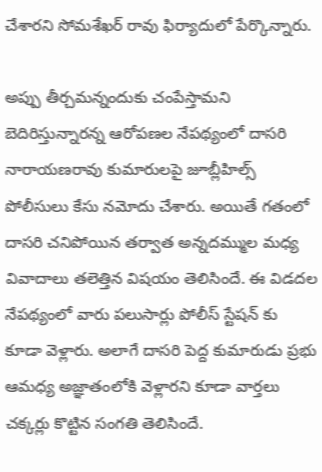చేశారని సోమశేఖర్ రావు ఫిర్యాదులో పేర్కొన్నారు.

అప్పు తీర్చమన్నందుకు చంపేస్తామని బెదిరిస్తున్నారన్న ఆరోపణల నేపథ్యంలో దాసరి నారాయణరావు కుమారులపై జూబ్లీహిల్స్ పోలీసులు కేసు నమోదు చేశారు. అయితే గతంలో దాసరి చనిపోయిన తర్వాత అన్నదమ్ముల మధ్య వివాదాలు తలెత్తిన విషయం తెలిసిందే. ఈ విడదల నేపథ్యంలో వారు పలుసార్లు పోలీస్ స్టేషన్ కు కూడా వెళ్లారు. అలాగే దాసరి పెద్ద కుమారుడు ప్రభు ఆమధ్య అజ్ఞాతంలోకి వెళ్లారని కూడా వార్తలు చక్కర్లు కొట్టిన సంగతి తెలిసిందే.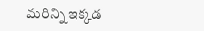మరిన్ని ఇక్కడ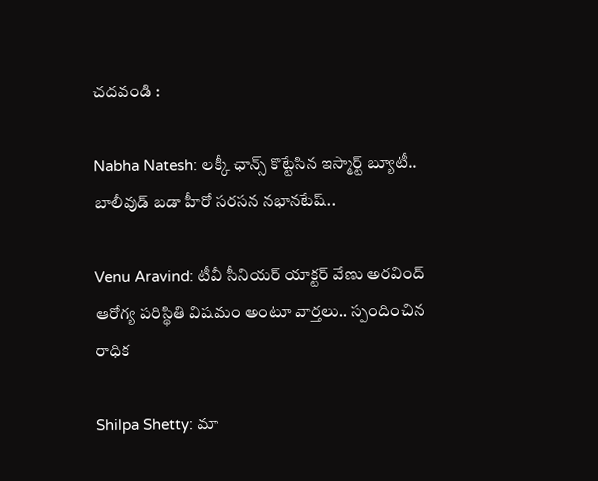చదవండి :

Nabha Natesh: లక్కీ ఛాన్స్ కొట్టేసిన ఇస్మార్ట్ బ్యూటీ.. బాలీవుడ్ బడా హీరో సరసన నభానటేష్..

Venu Aravind: టీవీ సీనియర్ యాక్టర్ వేణు అరవింద్ ఆరోగ్య పరిస్థితి విషమం అంటూ వార్తలు.. స్పందించిన రాధిక

Shilpa Shetty: మా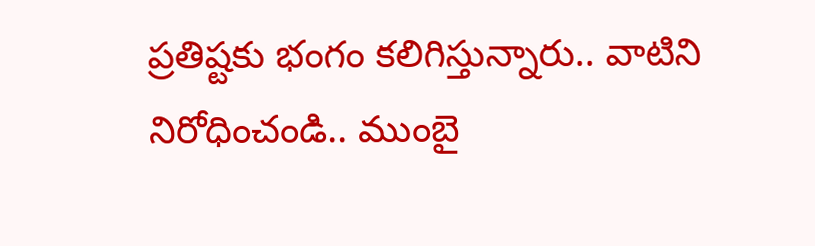ప్రతిష్టకు భంగం కలిగిస్తున్నారు.. వాటిని నిరోధించండి.. ముంబై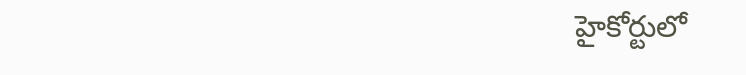హైకోర్టులో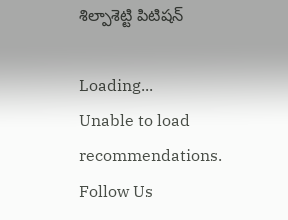శిల్పాశెట్టి పిటిషన్

Loading...
Unable to load recommendations.
Follow Us